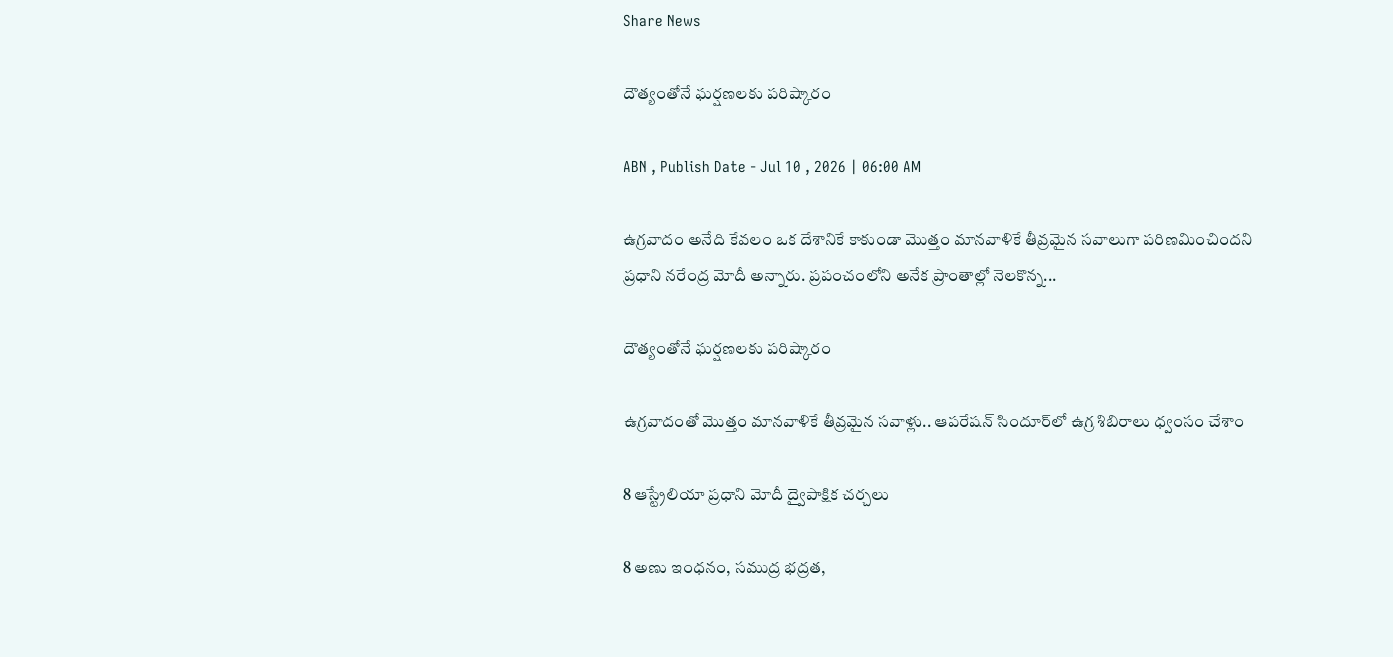Share News

దౌత్యంతోనే ఘర్షణలకు పరిష్కారం

ABN , Publish Date - Jul 10 , 2026 | 06:00 AM

ఉగ్రవాదం అనేది కేవలం ఒక దేశానికే కాకుండా మొత్తం మానవాళికే తీవ్రమైన సవాలుగా పరిణమించిందని ప్రధాని నరేంద్ర మోదీ అన్నారు. ప్రపంచంలోని అనేక ప్రాంతాల్లో నెలకొన్న...

దౌత్యంతోనే ఘర్షణలకు పరిష్కారం

ఉగ్రవాదంతో మొత్తం మానవాళికే తీవ్రమైన సవాళ్లు.. ఆపరేషన్‌ సిందూర్‌లో ఉగ్ర శిబిరాలు ధ్వంసం చేశాం

8 ఆస్ట్రేలియా ప్రధాని మోదీ ద్వైపాక్షిక చర్చలు

8 అణు ఇంధనం, సముద్ర భద్రత,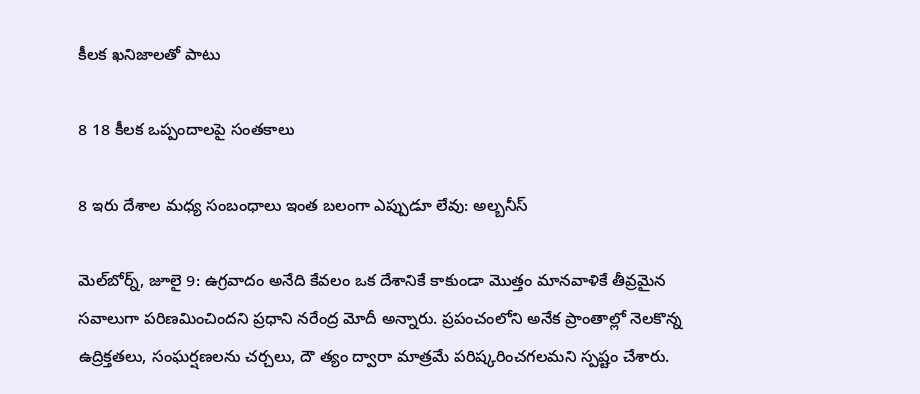కీలక ఖనిజాలతో పాటు

8 18 కీలక ఒప్పందాలపై సంతకాలు

8 ఇరు దేశాల మధ్య సంబంధాలు ఇంత బలంగా ఎప్పుడూ లేవు: అల్బనీస్‌

మెల్‌బోర్న్‌, జూలై 9: ఉగ్రవాదం అనేది కేవలం ఒక దేశానికే కాకుండా మొత్తం మానవాళికే తీవ్రమైన సవాలుగా పరిణమించిందని ప్రధాని నరేంద్ర మోదీ అన్నారు. ప్రపంచంలోని అనేక ప్రాంతాల్లో నెలకొన్న ఉద్రిక్తతలు, సంఘర్షణలను చర్చలు, దౌ త్యం ద్వారా మాత్రమే పరిష్కరించగలమని స్పష్టం చేశారు.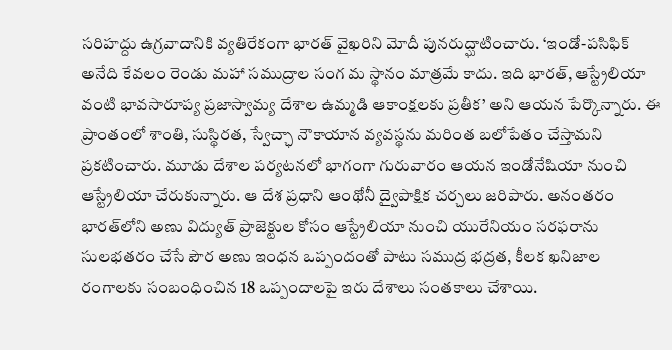సరిహద్దు ఉగ్రవాదానికి వ్యతిరేకంగా భారత్‌ వైఖరిని మోదీ పునరుద్ఘాటించారు. ‘ఇండో-పసిఫిక్‌ అనేది కేవలం రెండు మహా సముద్రాల సంగ మ స్థానం మాత్రమే కాదు. ఇది భారత్‌, ఆస్ట్రేలియా వంటి భావసారూప్య ప్రజాస్వామ్య దేశాల ఉమ్మడి ఆకాంక్షలకు ప్రతీక’ అని ఆయన పేర్కొన్నారు. ఈ ప్రాంతంలో శాంతి, సుస్థిరత, స్వేచ్ఛా నౌకాయాన వ్యవస్థను మరింత బలోపేతం చేస్తామని ప్రకటించారు. మూడు దేశాల పర్యటనలో భాగంగా గురువారం ఆయన ఇండోనేషియా నుంచి ఆస్ట్రేలియా చేరుకున్నారు. ఆ దేశ ప్రధాని ఆంథోనీ ద్వైపాక్షిక చర్చలు జరిపారు. అనంతరం భారత్‌లోని అణు విద్యుత్‌ ప్రాజెక్టుల కోసం ఆస్ట్రేలియా నుంచి యురేనియం సరఫరాను సులభతరం చేసే పౌర అణు ఇంధన ఒప్పందంతో పాటు సముద్ర భద్రత, కీలక ఖనిజాల రంగాలకు సంబంధించిన 18 ఒప్పందాలపై ఇరు దేశాలు సంతకాలు చేశాయి.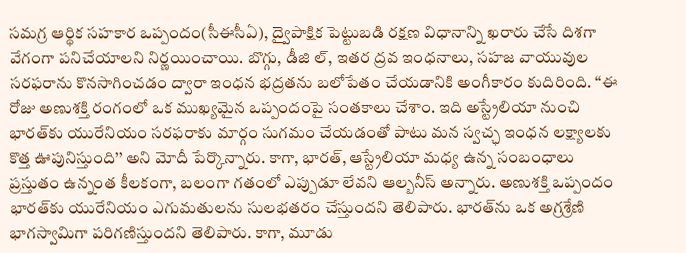సమగ్ర ఆర్థిక సహకార ఒప్పందం(సీఈసీఏ), ద్వైపాక్షిక పెట్టుబడి రక్షణ విధానాన్ని ఖరారు చేసే దిశగా వేగంగా పనిచేయాలని నిర్ణయించాయి. బొగ్గు, డీజి ల్‌, ఇతర ద్రవ ఇంధనాలు, సహజ వాయువుల సరఫరాను కొనసాగించడం ద్వారా ఇంధన భద్రతను బలోపేతం చేయడానికి అంగీకారం కుదిరింది. ‘‘ఈ రోజు అణుశక్తి రంగంలో ఒక ముఖ్యమైన ఒప్పందంపై సంతకాలు చేశాం. ఇది అస్ట్రేలియా నుంచి భారత్‌కు యురేనియం సరఫరాకు మార్గం సుగమం చేయడంతో పాటు మన స్వచ్ఛ ఇంధన లక్ష్యాలకు కొత్త ఊపునిస్తుంది’’ అని మోదీ పేర్కొన్నారు. కాగా, భారత్‌, ఆస్ట్రేలియా మధ్య ఉన్న సంబంధాలు ప్రస్తుతం ఉన్నంత కీలకంగా, బలంగా గతంలో ఎప్పుడూ లేవని ఆల్బనీస్‌ అన్నారు. అణుశక్తి ఒప్పందం భారత్‌కు యురేనియం ఎగుమతులను సులభతరం చేస్తుందని తెలిపారు. భారత్‌ను ఒక అగ్రశ్రేణి భాగస్వామిగా పరిగణిస్తుందని తెలిపారు. కాగా, మూడు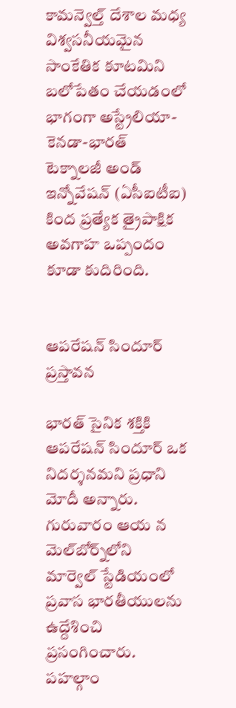కామన్వెల్త్‌ దేశాల మధ్య విశ్వసనీయమైన సాంకేతిక కూటమిని బలోపేతం చేయడంలో భాగంగా అస్ట్రేలియా-కెనడా-భారత్‌ టెక్నాలజీ అండ్‌ ఇన్నోవేషన్‌ (ఏసీఐటీఐ) కింద ప్రత్యేక త్రైపాక్షిక అవగాహ ఒప్పందం కూడా కుదిరింది.


ఆపరేషన్‌ సిందూర్‌ ప్రస్తావన

భారత్‌ సైనిక శక్తికి ఆపరేషన్‌ సిందూర్‌ ఒక నిదర్శనమని ప్రధాని మోదీ అన్నారు. గురువారం ఆయ న మెల్‌బోర్న్‌లోని మార్వెల్‌ స్టేడియంలో ప్రవాస భారతీయులను ఉద్దేశించి ప్రసంగించారు. పహల్గాం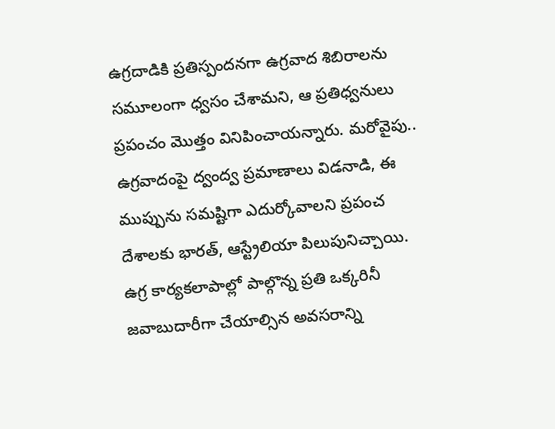ఉగ్రదాడికి ప్రతిస్పందనగా ఉగ్రవాద శిబిరాలను సమూలంగా ధ్వసం చేశామని, ఆ ప్రతిధ్వనులు ప్రపంచం మొత్తం వినిపించాయన్నారు. మరోవైపు.. ఉగ్రవాదంపై ద్వంద్వ ప్రమాణాలు విడనాడి, ఈ ముప్పును సమష్టిగా ఎదుర్కోవాలని ప్రపంచ దేశాలకు భారత్‌, ఆస్ట్రేలియా పిలుపునిచ్చాయి. ఉగ్ర కార్యకలాపాల్లో పాల్గొన్న ప్రతి ఒక్కరినీ జవాబుదారీగా చేయాల్సిన అవసరాన్ని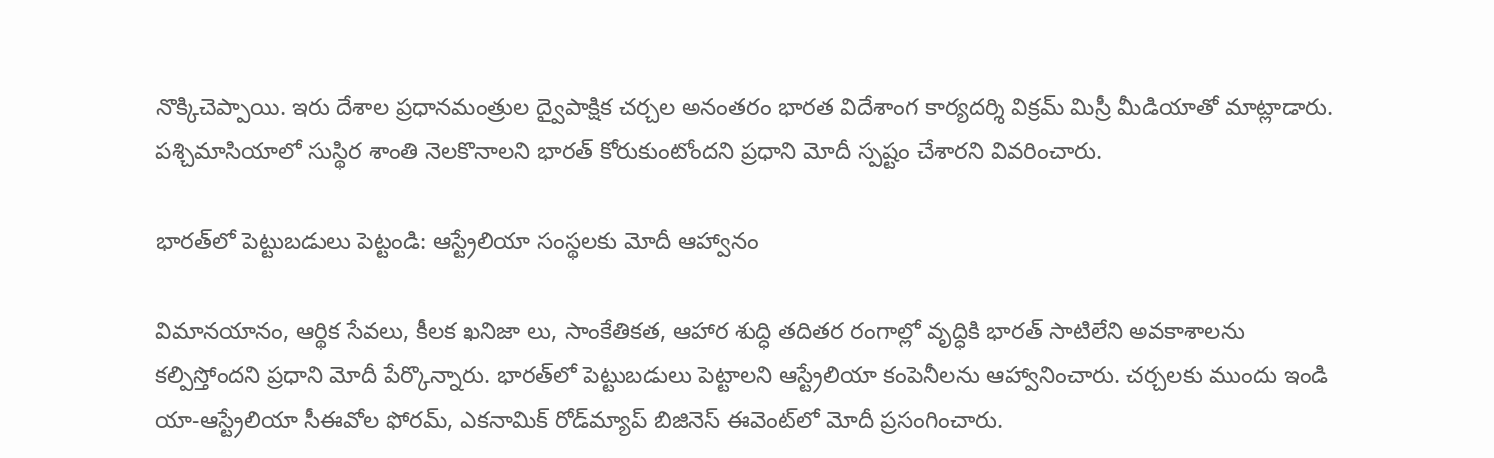నొక్కిచెప్పాయి. ఇరు దేశాల ప్రధానమంత్రుల ద్వైపాక్షిక చర్చల అనంతరం భారత విదేశాంగ కార్యదర్శి విక్రమ్‌ మిస్రీ మీడియాతో మాట్లాడారు. పశ్చిమాసియాలో సుస్థిర శాంతి నెలకొనాలని భారత్‌ కోరుకుంటోందని ప్రధాని మోదీ స్పష్టం చేశారని వివరించారు.

భారత్‌లో పెట్టుబడులు పెట్టండి: ఆస్ట్రేలియా సంస్థలకు మోదీ ఆహ్వానం

విమానయానం, ఆర్థిక సేవలు, కీలక ఖనిజా లు, సాంకేతికత, ఆహార శుద్ధి తదితర రంగాల్లో వృద్ధికి భారత్‌ సాటిలేని అవకాశాలను కల్పిస్తోందని ప్రధాని మోదీ పేర్కొన్నారు. భారత్‌లో పెట్టుబడులు పెట్టాలని ఆస్ట్రేలియా కంపెనీలను ఆహ్వానించారు. చర్చలకు ముందు ఇండి యా-ఆస్ట్రేలియా సీఈవోల ఫోరమ్‌, ఎకనామిక్‌ రోడ్‌మ్యాప్‌ బిజినెస్‌ ఈవెంట్‌లో మోదీ ప్రసంగించారు.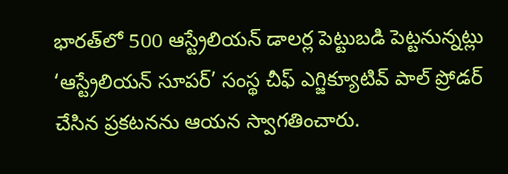భారత్‌లో 500 ఆస్ట్రేలియన్‌ డాలర్ల పెట్టుబడి పెట్టనున్నట్లు ‘ఆస్ట్రేలియన్‌ సూపర్‌’ సంస్థ చీఫ్‌ ఎగ్జిక్యూటివ్‌ పాల్‌ ప్రోడర్‌ చేసిన ప్రకటనను ఆయన స్వాగతించారు.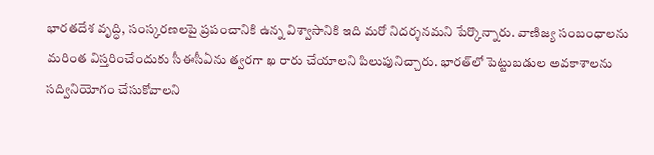భారతదేశ వృద్ధి, సంస్కరణలపై ప్రపంచానికి ఉన్న విశ్వాసానికి ఇది మరో నిదర్శనమని పేర్కొన్నారు. వాణిజ్య సంబంధాలను మరింత విస్తరించేందుకు సీఈసీఏను త్వరగా ఖ రారు చేయాలని పిలుపునిచ్చారు. భారత్‌లో పెట్టుబడుల అవకాశాలను సద్వినియోగం చేసుకోవాలని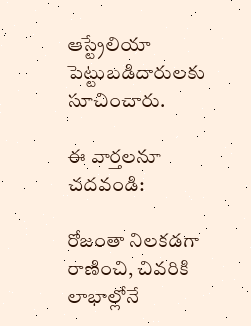ఆస్ట్రేలియా పెట్టుబడిదారులకు సూచించారు.

ఈ వార్తలనూ చదవండి:

రోజంతా నిలకడగా రాణించి, చివరికి లాభాల్లోనే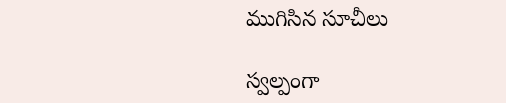ముగిసిన సూచీలు

స్వల్పంగా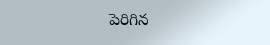పెరిగిన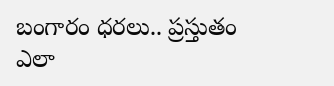బంగారం ధరలు.. ప్రస్తుతం ఎలా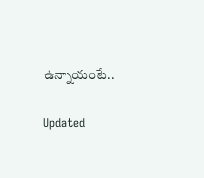ఉన్నాయంటే..

Updated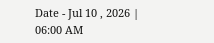Date - Jul 10 , 2026 | 06:00 AM